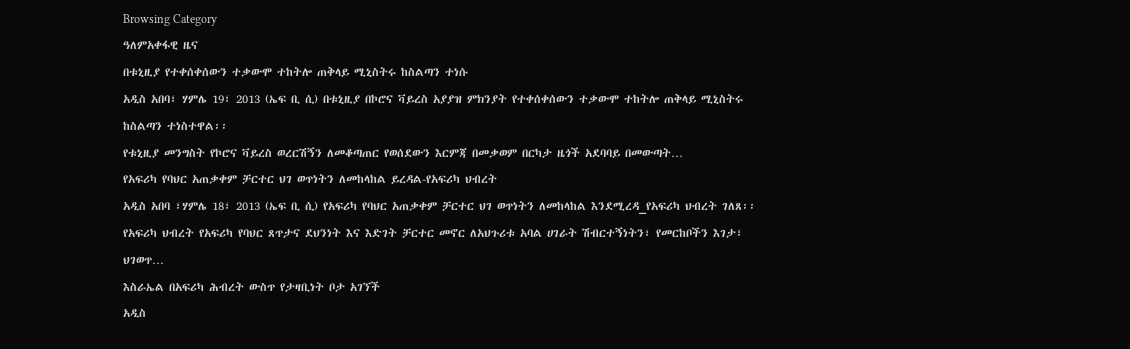Browsing Category
ዓለምአቀፋዊ ዜና
በቱኒዚያ የተቀሰቀሰውን ተቃውሞ ተከትሎ ጠቅላይ ሚኒስትሩ ከስልጣን ተነሱ
አዲስ አበባ፣ ሃምሌ 19፣ 2013 (ኤፍ ቢ ሲ) በቱኒዚያ በኮሮና ቫይረስ አያያዝ ምክንያት የተቀሰቀሰውን ተቃውሞ ተከትሎ ጠቅላይ ሚኒስትሩ ከስልጣን ተነስተዋል፡፡
የቱኒዚያ መንግስት የኮሮና ቫይረስ ወረርሽኝን ለመቆጣጠር የወሰደውን እርምጃ በመቃወም በርካታ ዜጎች አደባባይ በመውጣት…
የአፍሪካ የባህር አጠቃቀም ቻርተር ህገ ወጥነትን ለመከላከል ይረዳል-የአፍሪካ ህብረት
አዲስ አበባ ፣ሃምሌ 18፣ 2013 (ኤፍ ቢ ሲ) የአፍሪካ የባህር አጠቃቀም ቻርተር ህገ ወጥነትን ለመከላከል እንደሚረዳ_የአፍሪካ ህብረት ገለጸ፡፡
የአፍሪካ ህብረት የአፍሪካ የባህር ጸጥታና ደህንነት እና እድገት ቻርተር መኖር ለአህጉሪቱ አባል ሀገራት ሽብርተኝነትን፣ የመርከቦችን እገታ፣ ህገወጥ…
እስራኤል በአፍሪካ ሕብረት ውስጥ የታዛቢነት ቦታ አገኘች
አዲስ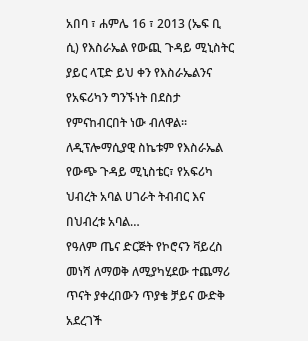አበባ ፣ ሐምሌ 16 ፣ 2013 (ኤፍ ቢ ሲ) የእስራኤል የውጪ ጉዳይ ሚኒስትር ያይር ላፒድ ይህ ቀን የእስራኤልንና የአፍሪካን ግንኙነት በደስታ የምናከብርበት ነው ብለዋል፡፡
ለዲፕሎማሲያዊ ስኬቱም የእስራኤል የውጭ ጉዳይ ሚኒስቴር፣ የአፍሪካ ህብረት አባል ሀገራት ትብብር እና በህብረቱ አባል…
የዓለም ጤና ድርጅት የኮሮናን ቫይረስ መነሻ ለማወቅ ለሚያካሂደው ተጨማሪ ጥናት ያቀረበውን ጥያቄ ቻይና ውድቅ አደረገች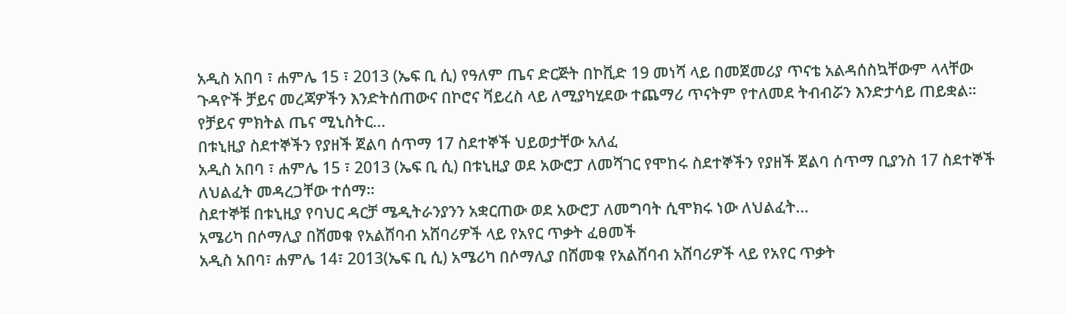አዲስ አበባ ፣ ሐምሌ 15 ፣ 2013 (ኤፍ ቢ ሲ) የዓለም ጤና ድርጅት በኮቪድ 19 መነሻ ላይ በመጀመሪያ ጥናቴ አልዳሰስኳቸውም ላላቸው ጉዳዮች ቻይና መረጃዎችን እንድትሰጠውና በኮሮና ቫይረስ ላይ ለሚያካሂደው ተጨማሪ ጥናትም የተለመደ ትብብሯን እንድታሳይ ጠይቋል፡፡
የቻይና ምክትል ጤና ሚኒስትር…
በቱኒዚያ ስደተኞችን የያዘች ጀልባ ሰጥማ 17 ስደተኞች ህይወታቸው አለፈ
አዲስ አበባ ፣ ሐምሌ 15 ፣ 2013 (ኤፍ ቢ ሲ) በቱኒዚያ ወደ አውሮፓ ለመሻገር የሞከሩ ስደተኞችን የያዘች ጀልባ ሰጥማ ቢያንስ 17 ስደተኞች ለህልፈት መዳረጋቸው ተሰማ፡፡
ስደተኞቹ በቱኒዚያ የባህር ዳርቻ ሜዲትራንያንን አቋርጠው ወደ አውሮፓ ለመግባት ሲሞክሩ ነው ለህልፈት…
አሜሪካ በሶማሊያ በሸመቁ የአልሸባብ አሸባሪዎች ላይ የአየር ጥቃት ፈፀመች
አዲስ አበባ፣ ሐምሌ 14፣ 2013(ኤፍ ቢ ሲ) አሜሪካ በሶማሊያ በሸመቁ የአልሸባብ አሸባሪዎች ላይ የአየር ጥቃት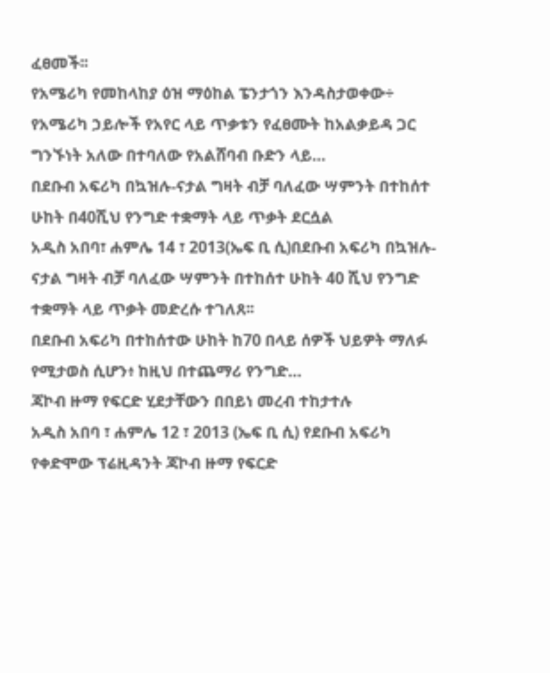ፈፀመች፡፡
የአሜሪካ የመከላከያ ዕዝ ማዕከል ፔንታጎን እንዳስታወቀው÷ የአሜሪካ ኃይሎች የአየር ላይ ጥቃቱን የፈፀሙት ከአልቃይዳ ጋር ግንኙነት አለው በተባለው የአልሸባብ ቡድን ላይ…
በደቡብ አፍሪካ በኳዝሉ-ናታል ግዛት ብቻ ባለፈው ሣምንት በተከሰተ ሁከት በ40ሺህ የንግድ ተቋማት ላይ ጥቃት ደርሷል
አዲስ አበባ፣ ሐምሌ 14 ፣ 2013(ኤፍ ቢ ሲ)በደቡብ አፍሪካ በኳዝሉ-ናታል ግዛት ብቻ ባለፈው ሣምንት በተከሰተ ሁከት 40 ሺህ የንግድ ተቋማት ላይ ጥቃት መድረሱ ተገለጸ፡፡
በደቡብ አፍሪካ በተከሰተው ሁከት ከ70 በላይ ሰዎች ህይዎት ማለፉ የሚታወስ ሲሆን፥ ከዚህ በተጨማሪ የንግድ…
ጃኮብ ዙማ የፍርድ ሂደታቸውን በበይነ መረብ ተከታተሉ
አዲስ አበባ ፣ ሐምሌ 12 ፣ 2013 (ኤፍ ቢ ሲ) የደቡብ አፍሪካ የቀድሞው ፕሬዚዳንት ጃኮብ ዙማ የፍርድ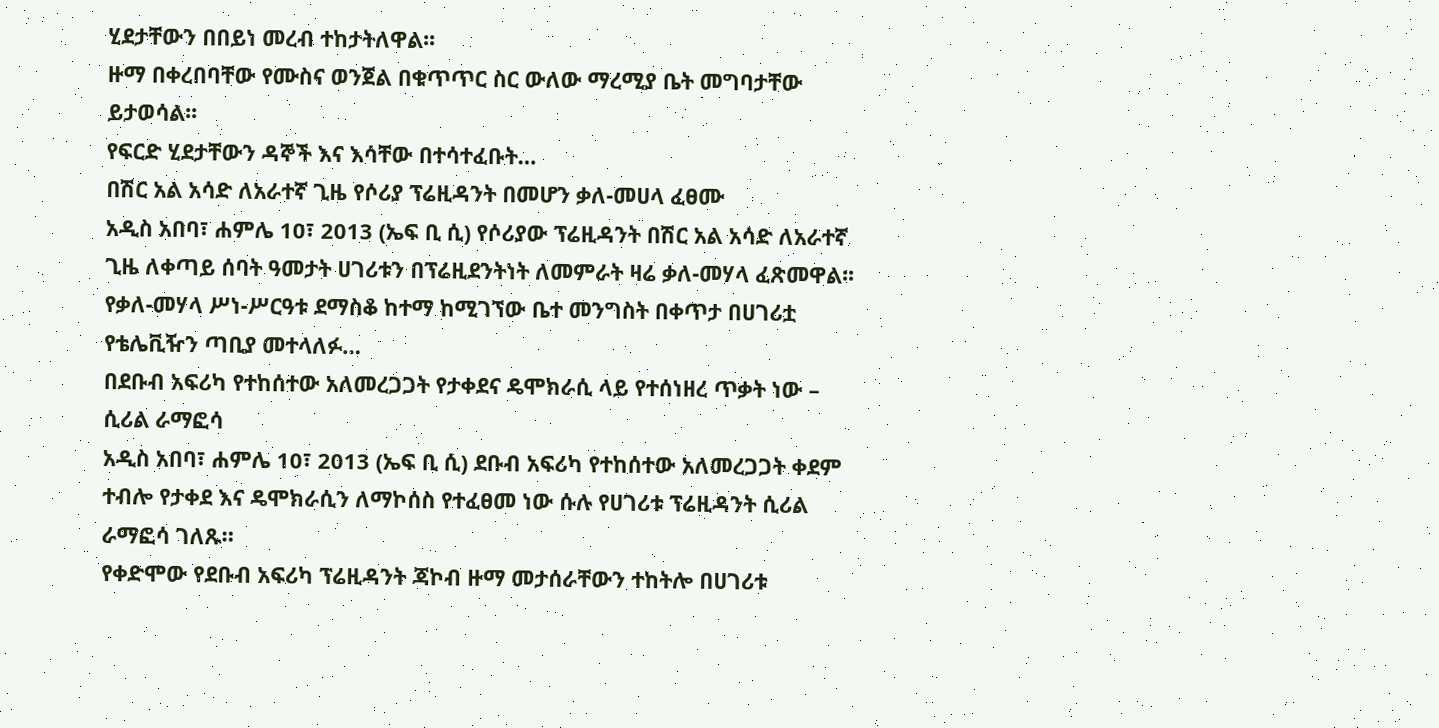ሂደታቸውን በበይነ መረብ ተከታትለዋል፡፡
ዙማ በቀረበባቸው የሙስና ወንጀል በቁጥጥር ስር ውለው ማረሚያ ቤት መግባታቸው ይታወሳል፡፡
የፍርድ ሂደታቸውን ዳኞች እና እሳቸው በተሳተፈቡት…
በሽር አል አሳድ ለአራተኛ ጊዜ የሶሪያ ፕሬዚዳንት በመሆን ቃለ-መሀላ ፈፀሙ
አዲስ አበባ፣ ሐምሌ 10፣ 2013 (ኤፍ ቢ ሲ) የሶሪያው ፕሬዚዳንት በሽር አል አሳድ ለአራተኛ ጊዜ ለቀጣይ ሰባት ዓመታት ሀገሪቱን በፕሬዚደንትነት ለመምራት ዛሬ ቃለ-መሃላ ፈጽመዋል፡፡
የቃለ-መሃላ ሥነ-ሥርዓቱ ደማስቆ ከተማ ከሚገኘው ቤተ መንግስት በቀጥታ በሀገሪቷ የቴሌቪዥን ጣቢያ መተላለፉ…
በደቡብ አፍሪካ የተከሰተው አለመረጋጋት የታቀደና ዴሞክራሲ ላይ የተሰነዘረ ጥቃት ነው – ሲሪል ራማፎሳ
አዲስ አበባ፣ ሐምሌ 10፣ 2013 (ኤፍ ቢ ሲ) ደቡብ አፍሪካ የተከሰተው አለመረጋጋት ቀደም ተብሎ የታቀደ እና ዴሞክራሲን ለማኮሰስ የተፈፀመ ነው ሱሉ የሀገሪቱ ፕሬዚዳንት ሲሪል ራማፎሳ ገለጹ።
የቀድሞው የደቡብ አፍሪካ ፕሬዚዳንት ጃኮብ ዙማ መታሰራቸውን ተከትሎ በሀገሪቱ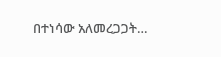በተነሳው አለመረጋጋት…